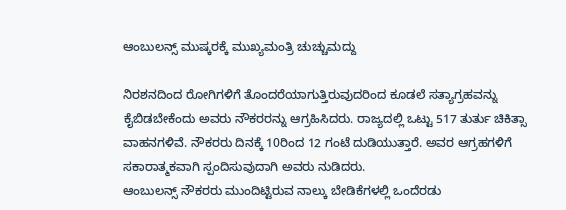ಆಂಬುಲನ್ಸ್ ಮುಷ್ಕರಕ್ಕೆ ಮುಖ್ಯಮಂತ್ರಿ ಚುಚ್ಚುಮದ್ದು

ನಿರಶನದಿಂದ ರೋಗಿಗಳಿಗೆ ತೊಂದರೆಯಾಗುತ್ತಿರುವುದರಿಂದ ಕೂಡಲೆ ಸತ್ಯಾಗ್ರಹವನ್ನು ಕೈಬಿಡಬೇಕೆಂದು ಅವರು ನೌಕರರನ್ನು ಆಗ್ರಹಿಸಿದರು. ರಾಜ್ಯದಲ್ಲಿ ಒಟ್ಟು 517 ತುರ್ತು ಚಿಕಿತ್ಸಾ ವಾಹನಗಳಿವೆ. ನೌಕರರು ದಿನಕ್ಕೆ 10ರಿಂದ 12 ಗಂಟೆ ದುಡಿಯುತ್ತಾರೆ. ಅವರ ಆಗ್ರಹಗಳಿಗೆ ಸಕಾರಾತ್ಮಕವಾಗಿ ಸ್ಪಂದಿಸುವುದಾಗಿ ಅವರು ನುಡಿದರು.
ಆಂಬುಲನ್ಸ್ ನೌಕರರು ಮುಂದಿಟ್ಟಿರುವ ನಾಲ್ಕು ಬೇಡಿಕೆಗಳಲ್ಲಿ ಒಂದೆರಡು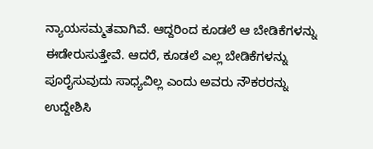ನ್ಯಾಯಸಮ್ಮತವಾಗಿವೆ. ಆದ್ದರಿಂದ ಕೂಡಲೆ ಆ ಬೇಡಿಕೆಗಳನ್ನು ಈಡೇರುಸುತ್ತೇವೆ. ಆದರೆ, ಕೂಡಲೆ ಎಲ್ಲ ಬೇಡಿಕೆಗಳನ್ನು ಪೂರೈಸುವುದು ಸಾಧ್ಯವಿಲ್ಲ ಎಂದು ಅವರು ನೌಕರರನ್ನು ಉದ್ದೇಶಿಸಿ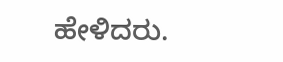ಹೇಳಿದರು.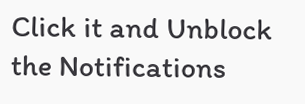Click it and Unblock the Notifications